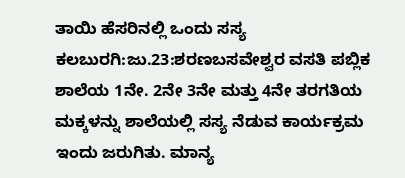ತಾಯಿ ಹೆಸರಿನಲ್ಲಿ ಒಂದು ಸಸ್ಯ
ಕಲಬುರಗಿ:ಜು.23:ಶರಣಬಸವೇಶ್ವರ ವಸತಿ ಪಬ್ಲಿಕ ಶಾಲೆಯ 1ನೇ. 2ನೇ 3ನೇ ಮತ್ತು 4ನೇ ತರಗತಿಯ ಮಕ್ಕಳನ್ನು ಶಾಲೆಯಲ್ಲಿ ಸಸ್ಯ ನೆಡುವ ಕಾರ್ಯಕ್ರಮ ಇಂದು ಜರುಗಿತು. ಮಾನ್ಯ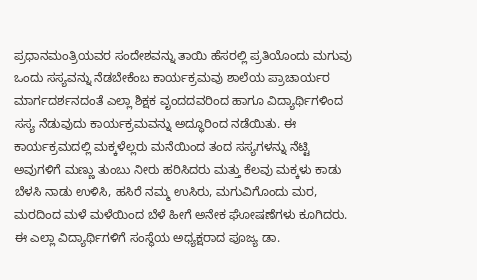ಪ್ರಧಾನಮಂತ್ರಿಯವರ ಸಂದೇಶವನ್ನು ತಾಯಿ ಹೆಸರಲ್ಲಿ ಪ್ರತಿಯೊಂದು ಮಗುವು ಒಂದು ಸಸ್ಯವನ್ನು ನೆಡಬೇಕೆಂಬ ಕಾರ್ಯಕ್ರಮವು ಶಾಲೆಯ ಪ್ರಾಚಾರ್ಯರ ಮಾರ್ಗದರ್ಶನದಂತೆ ಎಲ್ಲಾ ಶಿಕ್ಷಕ ವೃಂದದವರಿಂದ ಹಾಗೂ ವಿದ್ಯಾರ್ಥಿಗಳಿಂದ ಸಸ್ಯ ನೆಡುವುದು ಕಾರ್ಯಕ್ರಮವನ್ನು ಅದ್ಧೂರಿಂದ ನಡೆಯಿತು. ಈ ಕಾರ್ಯಕ್ರಮದಲ್ಲಿ ಮಕ್ಕಳೆಲ್ಲರು ಮನೆಯಿಂದ ತಂದ ಸಸ್ಯಗಳನ್ನು ನೆಟ್ಟಿ ಅವುಗಳಿಗೆ ಮಣ್ಣು ತುಂಬು ನೀರು ಹರಿಸಿದರು ಮತ್ತು ಕೆಲವು ಮಕ್ಕಳು ಕಾಡು ಬೆಳಸಿ ನಾಡು ಉಳಿಸಿ, ಹಸಿರೆ ನಮ್ಮ ಉಸಿರು, ಮಗುವಿಗೊಂದು ಮರ, ಮರದಿಂದ ಮಳೆ ಮಳೆಯಿಂದ ಬೆಳೆ ಹೀಗೆ ಅನೇಕ ಘೋಷಣೆಗಳು ಕೂಗಿದರು.
ಈ ಎಲ್ಲಾ ವಿದ್ಯಾರ್ಥಿಗಳಿಗೆ ಸಂಸ್ಥೆಯ ಅಧ್ಯಕ್ಷರಾದ ಪೂಜ್ಯ ಡಾ.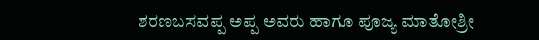ಶರಣಬಸವಪ್ಪ ಅಪ್ಪ ಅವರು ಹಾಗೂ ಪೂಜ್ಯ ಮಾತೋಶ್ರೀ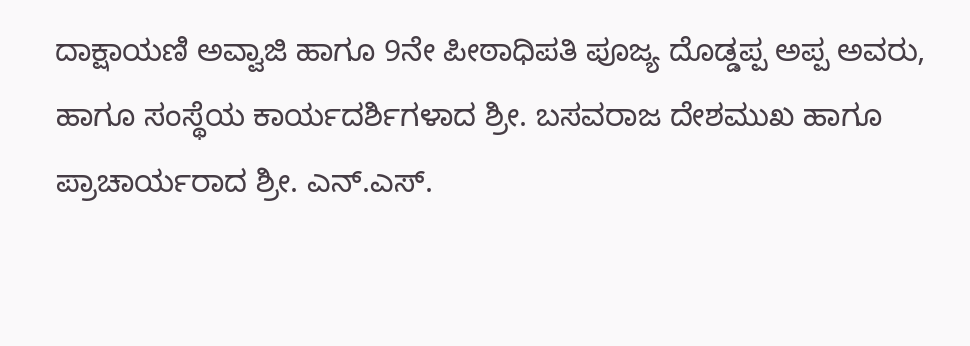ದಾಕ್ಷಾಯಣಿ ಅವ್ವಾಜಿ ಹಾಗೂ 9ನೇ ಪೀಠಾಧಿಪತಿ ಪೂಜ್ಯ ದೊಡ್ಡಪ್ಪ ಅಪ್ಪ ಅವರು, ಹಾಗೂ ಸಂಸ್ಥೆಯ ಕಾರ್ಯದರ್ಶಿಗಳಾದ ಶ್ರೀ. ಬಸವರಾಜ ದೇಶಮುಖ ಹಾಗೂ ಪ್ರಾಚಾರ್ಯರಾದ ಶ್ರೀ. ಎನ್.ಎಸ್.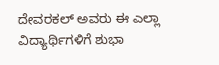ದೇವರಕಲ್ ಅವರು ಈ ಎಲ್ಲಾ ವಿದ್ಯಾರ್ಥಿಗಳಿಗೆ ಶುಭಾ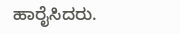ಹಾರೈಸಿದರು.